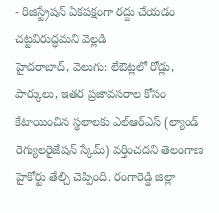- రిజిస్ట్రేషన్ ఏకపక్షంగా రద్దు చేయడం చట్టవిరుద్ధమని వెల్లడి
హైదరాబాద్, వెలుగు: లేఔట్లలో రోడ్లు, పార్కులు, ఇతర ప్రజావసరాల కోసం కేటాయించిన స్థలాలకు ఎల్ఆర్ఎస్ (ల్యాండ్ రెగ్యులరైజేషన్ స్కేమ్) వర్తించదని తెలంగాణ హైకోర్టు తేల్చి చెప్పింది. రంగారెడ్డి జిల్లా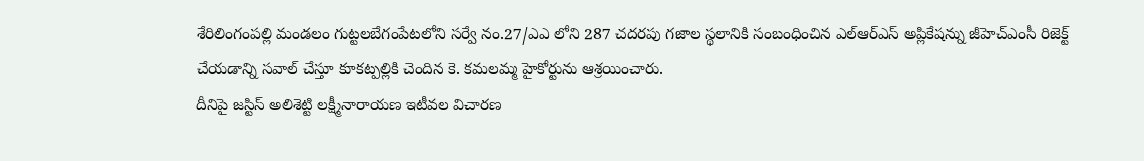శేరిలింగంపల్లి మండలం గుట్టలబేగంపేటలోని సర్వే నం.27/ఎఎ లోని 287 చదరపు గజాల స్థలానికి సంబంధించిన ఎల్ఆర్ఎస్ అప్లికేషన్ను జీహెచ్ఎంసీ రిజెక్ట్ చేయడాన్ని సవాల్ చేస్తూ కూకట్పల్లికి చెందిన కె. కమలమ్మ హైకోర్టును ఆశ్రయించారు.
దీనిపై జస్టిస్ అలిశెట్టి లక్ష్మీనారాయణ ఇటీవల విచారణ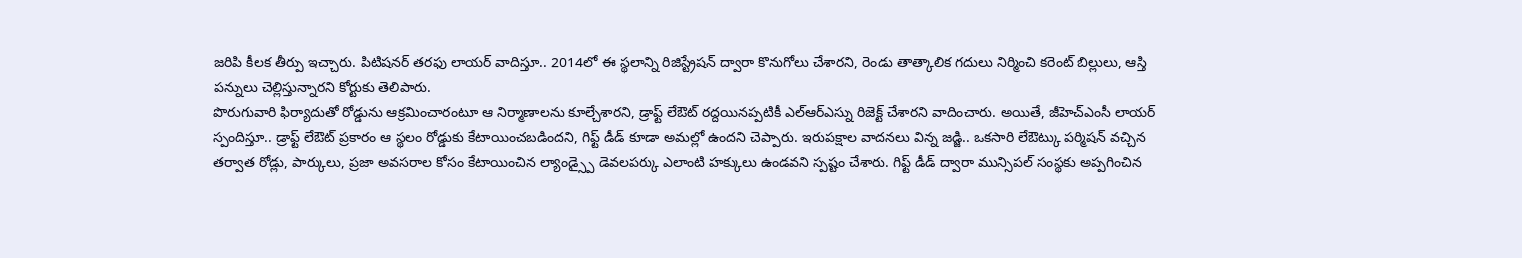జరిపి కీలక తీర్పు ఇచ్చారు. పిటిషనర్ తరఫు లాయర్ వాదిస్తూ.. 2014లో ఈ స్థలాన్ని రిజిస్ట్రేషన్ ద్వారా కొనుగోలు చేశారని, రెండు తాత్కాలిక గదులు నిర్మించి కరెంట్ బిల్లులు, ఆస్తి పన్నులు చెల్లిస్తున్నారని కోర్టుకు తెలిపారు.
పొరుగువారి ఫిర్యాదుతో రోడ్డును ఆక్రమించారంటూ ఆ నిర్మాణాలను కూల్చేశారని, డ్రాఫ్ట్ లేఔట్ రద్దయినప్పటికీ ఎల్ఆర్ఎస్ను రిజెక్ట్ చేశారని వాదించారు. అయితే, జీహెచ్ఎంసీ లాయర్ స్పందిస్తూ.. డ్రాఫ్ట్ లేఔట్ ప్రకారం ఆ స్థలం రోడ్డుకు కేటాయించబడిందని, గిఫ్ట్ డీడ్ కూడా అమల్లో ఉందని చెప్పారు. ఇరుపక్షాల వాదనలు విన్న జడ్జి.. ఒకసారి లేఔట్కు పర్మిషన్ వచ్చిన తర్వాత రోడ్లు, పార్కులు, ప్రజా అవసరాల కోసం కేటాయించిన ల్యాండ్స్పై డెవలపర్కు ఎలాంటి హక్కులు ఉండవని స్పష్టం చేశారు. గిఫ్ట్ డీడ్ ద్వారా మున్సిపల్ సంస్థకు అప్పగించిన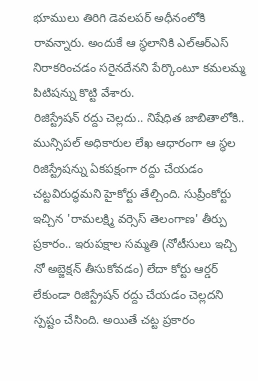భూములు తిరిగి డెవలపర్ అధీనంలోకి రావన్నారు. అందుకే ఆ స్థలానికి ఎల్ఆర్ఎస్ నిరాకరించడం సరైనదేనని పేర్కొంటూ కమలమ్మ పిటిషన్ను కొట్టి వేశారు.
రిజిస్ట్రేషన్ రద్దు చెల్లదు.. నిషేధిత జాబితాలోకి..
మున్సిపల్ అధికారుల లేఖ ఆధారంగా ఆ స్థల రిజిస్ట్రేషన్ను ఏకపక్షంగా రద్దు చేయడం చట్టవిరుద్ధమని హైకోర్టు తేల్చింది. సుప్రీంకోర్టు ఇచ్చిన 'రామలక్ష్మి వర్సెస్ తెలంగాణ' తీర్పు ప్రకారం.. ఇరుపక్షాల సమ్మతి (నోటీసులు ఇచ్చి నో అబ్జెక్షన్ తీసుకోవడం) లేదా కోర్టు ఆర్డర్ లేకుండా రిజిస్ట్రేషన్ రద్దు చేయడం చెల్లదని స్పష్టం చేసింది. అయితే చట్ట ప్రకారం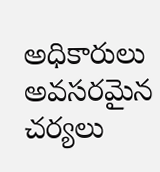అధికారులు అవసరమైన చర్యలు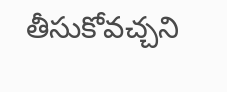తీసుకోవచ్చని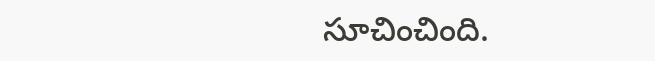సూచించింది.